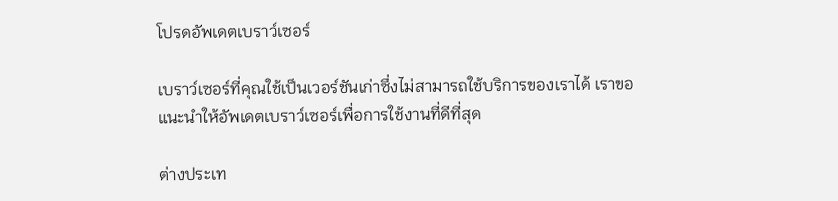โปรดอัพเดตเบราว์เซอร์

เบราว์เซอร์ที่คุณใช้เป็นเวอร์ชันเก่าซึ่งไม่สามารถใช้บริการของเราได้ เราขอแนะนำให้อัพเดตเบราว์เซอร์เพื่อการใช้งานที่ดีที่สุด

ต่างประเท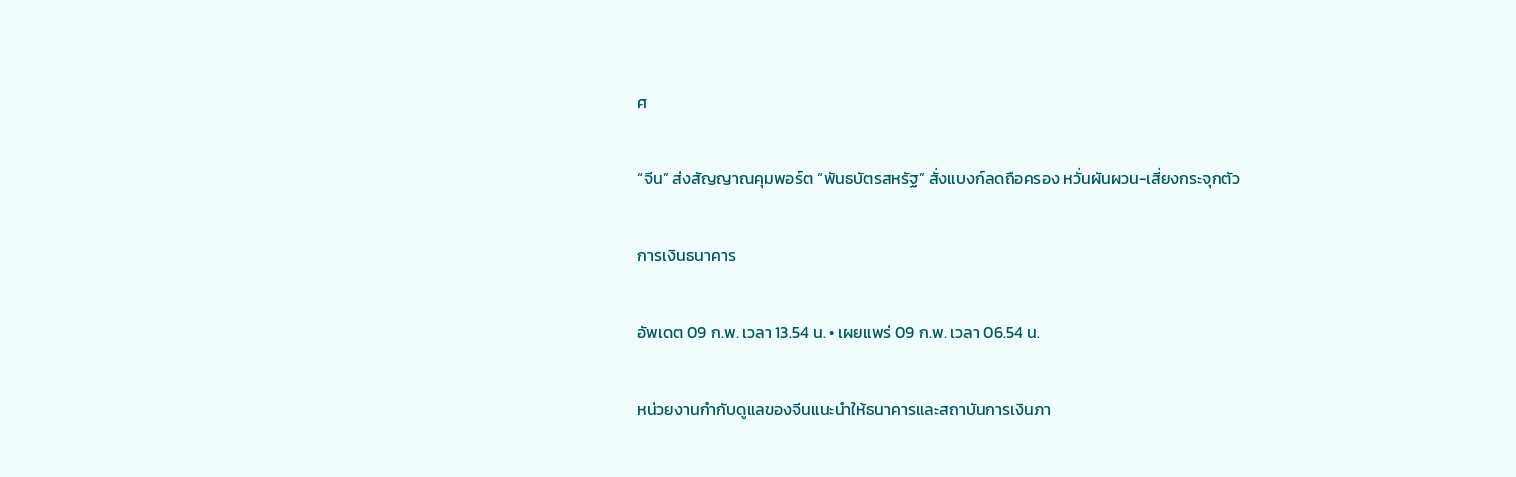ศ

“จีน” ส่งสัญญาณคุมพอร์ต “พันธบัตรสหรัฐ” สั่งแบงก์ลดถือครอง หวั่นผันผวน-เสี่ยงกระจุกตัว

การเงินธนาคาร

อัพเดต 09 ก.พ. เวลา 13.54 น. • เผยแพร่ 09 ก.พ. เวลา 06.54 น.

หน่วยงานกำกับดูแลของจีนแนะนำให้ธนาคารและสถาบันการเงินภา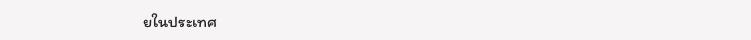ยในประเทศ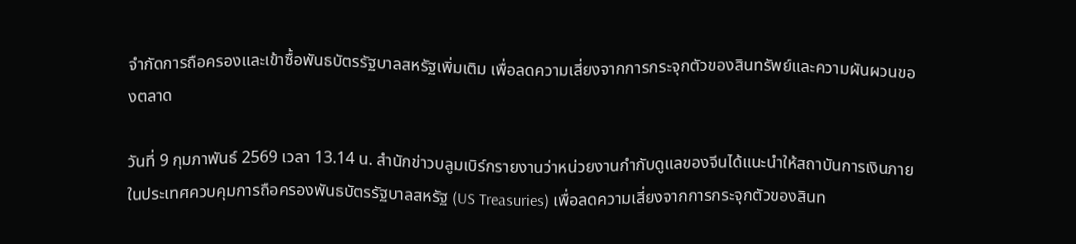จำกัดการถือครองและเข้าซื้อพันธบัตรรัฐบาลสหรัฐเพิ่มเติม เพื่อลดความเสี่ยงจากการกระจุกตัวของสินทรัพย์และความผันผวนของตลาด

วันที่ 9 กุมภาพันธ์ 2569 เวลา 13.14 น. สำนักข่าวบลูมเบิร์กรายงานว่าหน่วยงานกำกับดูแลของจีนได้แนะนำให้สถาบันการเงินภายในประเทศควบคุมการถือครองพันธบัตรรัฐบาลสหรัฐ (US Treasuries) เพื่อลดความเสี่ยงจากการกระจุกตัวของสินท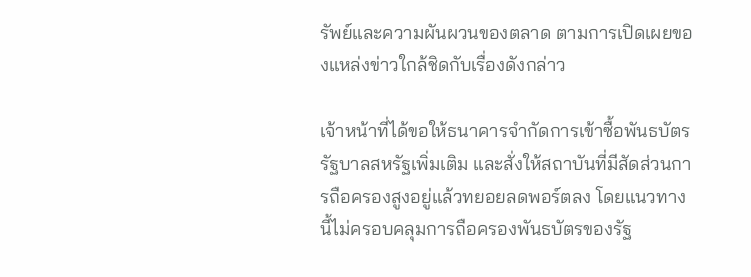รัพย์และความผันผวนของตลาด ตามการเปิดเผยของแหล่งข่าวใกล้ชิดกับเรื่องดังกล่าว

เจ้าหน้าที่ได้ขอให้ธนาคารจำกัดการเข้าซื้อพันธบัตรรัฐบาลสหรัฐเพิ่มเติม และสั่งให้สถาบันที่มีสัดส่วนการถือครองสูงอยู่แล้วทยอยลดพอร์ตลง โดยแนวทางนี้ไม่ครอบคลุมการถือครองพันธบัตรของรัฐ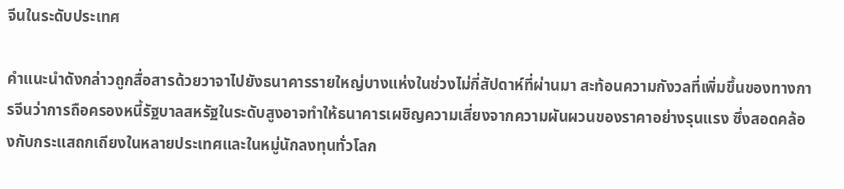จีนในระดับประเทศ

คำแนะนำดังกล่าวถูกสื่อสารด้วยวาจาไปยังธนาคารรายใหญ่บางแห่งในช่วงไม่กี่สัปดาห์ที่ผ่านมา สะท้อนความกังวลที่เพิ่มขึ้นของทางการจีนว่าการถือครองหนี้รัฐบาลสหรัฐในระดับสูงอาจทำให้ธนาคารเผชิญความเสี่ยงจากความผันผวนของราคาอย่างรุนแรง ซึ่งสอดคล้องกับกระแสถกเถียงในหลายประเทศและในหมู่นักลงทุนทั่วโลก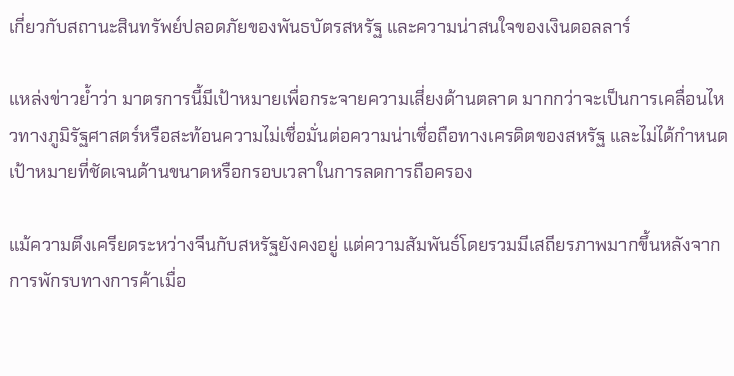เกี่ยวกับสถานะสินทรัพย์ปลอดภัยของพันธบัตรสหรัฐ และความน่าสนใจของเงินดอลลาร์

แหล่งข่าวย้ำว่า มาตรการนี้มีเป้าหมายเพื่อกระจายความเสี่ยงด้านตลาด มากกว่าจะเป็นการเคลื่อนไหวทางภูมิรัฐศาสตร์หรือสะท้อนความไม่เชื่อมั่นต่อความน่าเชื่อถือทางเครดิตของสหรัฐ และไม่ได้กำหนดเป้าหมายที่ชัดเจนด้านขนาดหรือกรอบเวลาในการลดการถือครอง

แม้ความตึงเครียดระหว่างจีนกับสหรัฐยังคงอยู่ แต่ความสัมพันธ์โดยรวมมีเสถียรภาพมากขึ้นหลังจากการพักรบทางการค้าเมื่อ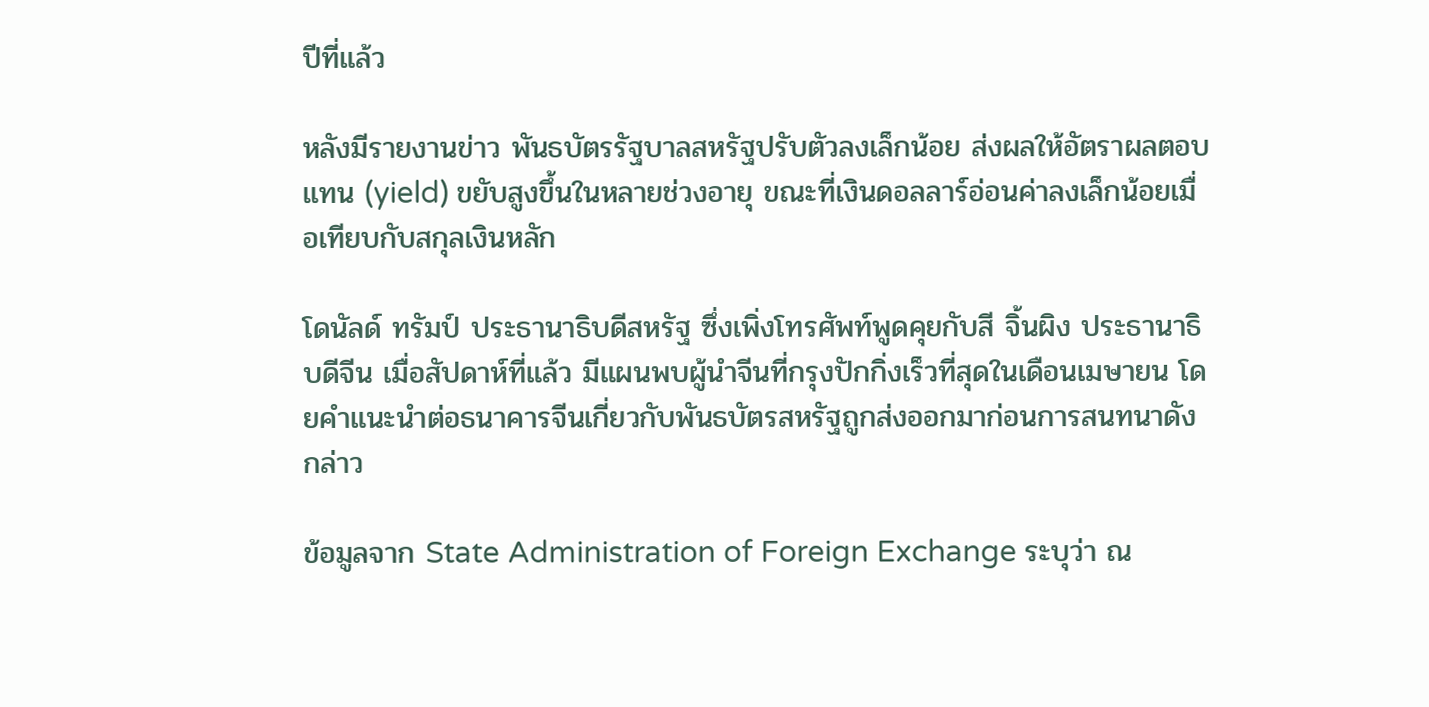ปีที่แล้ว

หลังมีรายงานข่าว พันธบัตรรัฐบาลสหรัฐปรับตัวลงเล็กน้อย ส่งผลให้อัตราผลตอบแทน (yield) ขยับสูงขึ้นในหลายช่วงอายุ ขณะที่เงินดอลลาร์อ่อนค่าลงเล็กน้อยเมื่อเทียบกับสกุลเงินหลัก

โดนัลด์ ทรัมป์ ประธานาธิบดีสหรัฐ ซึ่งเพิ่งโทรศัพท์พูดคุยกับสี จิ้นผิง ประธานาธิบดีจีน เมื่อสัปดาห์ที่แล้ว มีแผนพบผู้นำจีนที่กรุงปักกิ่งเร็วที่สุดในเดือนเมษายน โดยคำแนะนำต่อธนาคารจีนเกี่ยวกับพันธบัตรสหรัฐถูกส่งออกมาก่อนการสนทนาดังกล่าว

ข้อมูลจาก State Administration of Foreign Exchange ระบุว่า ณ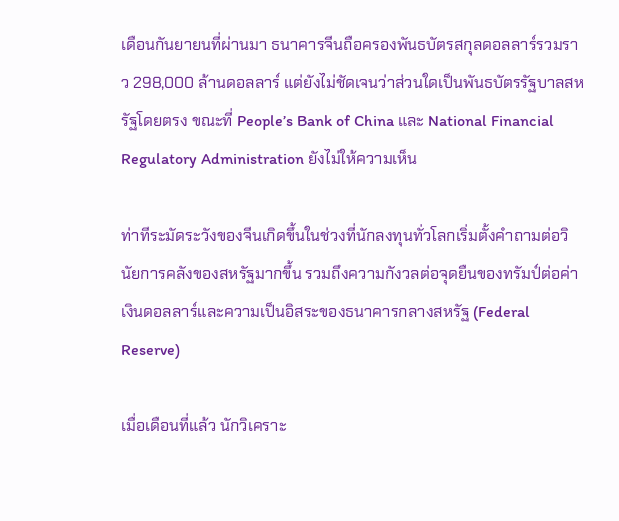เดือนกันยายนที่ผ่านมา ธนาคารจีนถือครองพันธบัตรสกุลดอลลาร์รวมราว 298,000 ล้านดอลลาร์ แต่ยังไม่ชัดเจนว่าส่วนใดเป็นพันธบัตรรัฐบาลสหรัฐโดยตรง ขณะที่ People’s Bank of China และ National Financial Regulatory Administration ยังไม่ให้ความเห็น

ท่าทีระมัดระวังของจีนเกิดขึ้นในช่วงที่นักลงทุนทั่วโลกเริ่มตั้งคำถามต่อวินัยการคลังของสหรัฐมากขึ้น รวมถึงความกังวลต่อจุดยืนของทรัมป์ต่อค่าเงินดอลลาร์และความเป็นอิสระของธนาคารกลางสหรัฐ (Federal Reserve)

เมื่อเดือนที่แล้ว นักวิเคราะ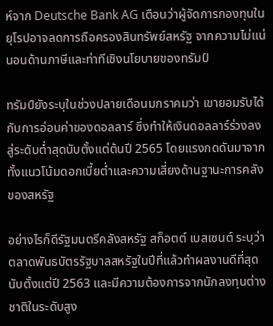ห์จาก Deutsche Bank AG เตือนว่าผู้จัดการกองทุนในยุโรปอาจลดการถือครองสินทรัพย์สหรัฐ จากความไม่แน่นอนด้านภาษีและท่าทีเชิงนโยบายของทรัมป์

ทรัมป์ยังระบุในช่วงปลายเดือนมกราคมว่า เขายอมรับได้กับการอ่อนค่าของดอลลาร์ ซึ่งทำให้เงินดอลลาร์ร่วงลงสู่ระดับต่ำสุดนับตั้งแต่ต้นปี 2565 โดยแรงกดดันมาจากทั้งแนวโน้มดอกเบี้ยต่ำและความเสี่ยงด้านฐานะการคลังของสหรัฐ

อย่างไรก็ดีรัฐมนตรีคลังสหรัฐ สก็อตต์ เบสเซนต์ ระบุว่า ตลาดพันธบัตรรัฐบาลสหรัฐในปีที่แล้วทำผลงานดีที่สุดนับตั้งแต่ปี 2563 และมีความต้องการจากนักลงทุนต่างชาติในระดับสูง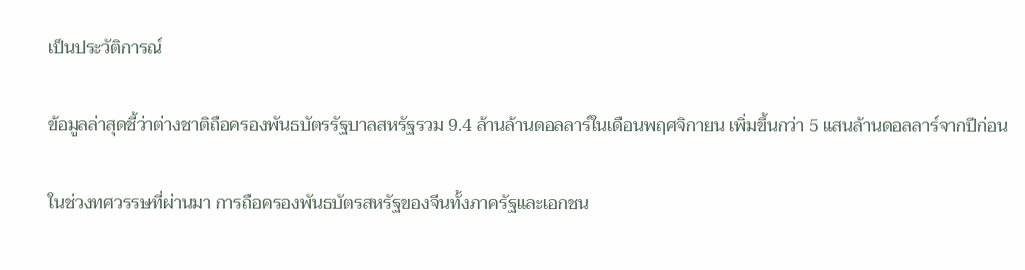เป็นประวัติการณ์

ข้อมูลล่าสุดชี้ว่าต่างชาติถือครองพันธบัตรรัฐบาลสหรัฐรวม 9.4 ล้านล้านดอลลาร์ในเดือนพฤศจิกายน เพิ่มขึ้นกว่า 5 แสนล้านดอลลาร์จากปีก่อน

ในช่วงทศวรรษที่ผ่านมา การถือครองพันธบัตรสหรัฐของจีนทั้งภาครัฐและเอกชน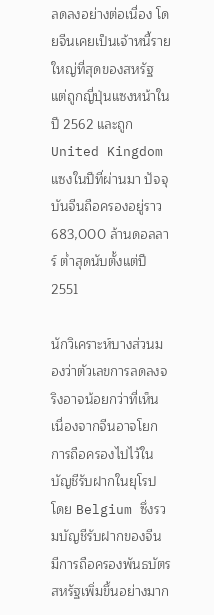ลดลงอย่างต่อเนื่อง โดยจีนเคยเป็นเจ้าหนี้รายใหญ่ที่สุดของสหรัฐ แต่ถูกญี่ปุ่นแซงหน้าในปี 2562 และถูก United Kingdom แซงในปีที่ผ่านมา ปัจจุบันจีนถือครองอยู่ราว 683,000 ล้านดอลลาร์ ต่ำสุดนับตั้งแต่ปี 2551

นักวิเคราะห์บางส่วนมองว่าตัวเลขการลดลงจริงอาจน้อยกว่าที่เห็น เนื่องจากจีนอาจโยกการถือครองไปไว้ในบัญชีรับฝากในยุโรป โดย Belgium ซึ่งรวมบัญชีรับฝากของจีน มีการถือครองพันธบัตรสหรัฐเพิ่มขึ้นอย่างมาก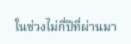ในช่วงไม่กี่ปีที่ผ่านมา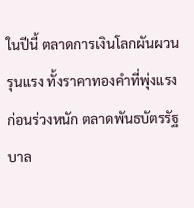ในปีนี้ ตลาดการเงินโลกผันผวนรุนแรง ทั้งราคาทองคำที่พุ่งแรงก่อนร่วงหนัก ตลาดพันธบัตรรัฐบาล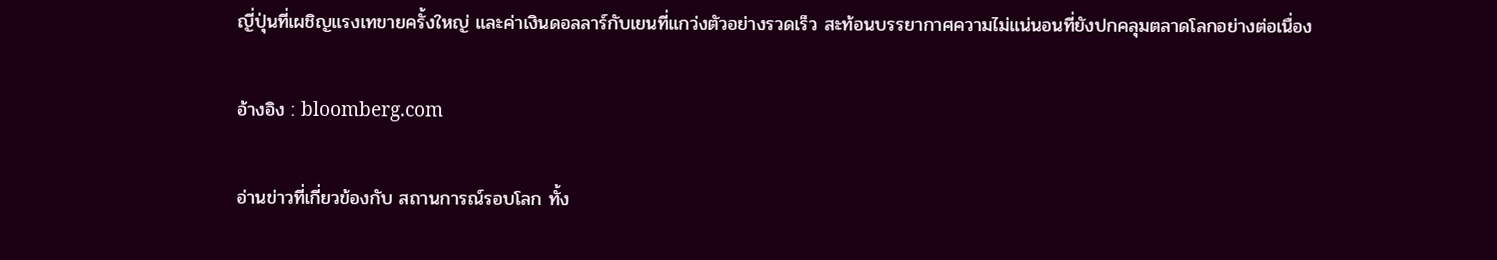ญี่ปุ่นที่เผชิญแรงเทขายครั้งใหญ่ และค่าเงินดอลลาร์กับเยนที่แกว่งตัวอย่างรวดเร็ว สะท้อนบรรยากาศความไม่แน่นอนที่ยังปกคลุมตลาดโลกอย่างต่อเนื่อง

อ้างอิง : bloomberg.com

อ่านข่าวที่เกี่ยวข้องกับ สถานการณ์รอบโลก ทั้ง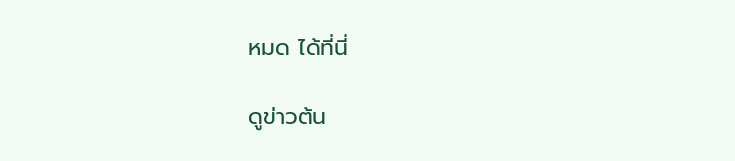หมด ได้ที่นี่

ดูข่าวต้น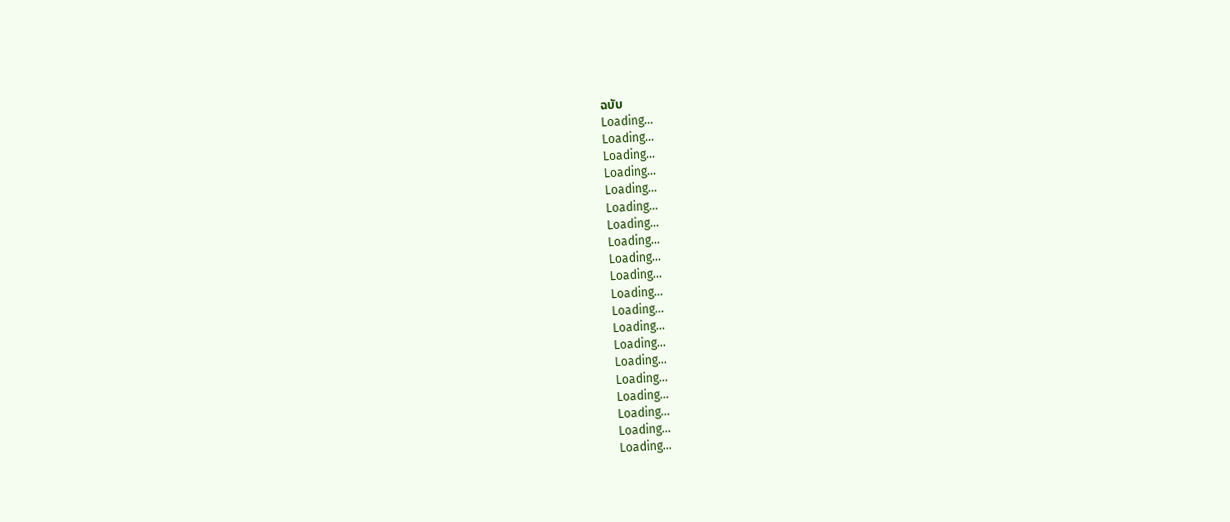ฉบับ
Loading...
Loading...
Loading...
Loading...
Loading...
Loading...
Loading...
Loading...
Loading...
Loading...
Loading...
Loading...
Loading...
Loading...
Loading...
Loading...
Loading...
Loading...
Loading...
Loading...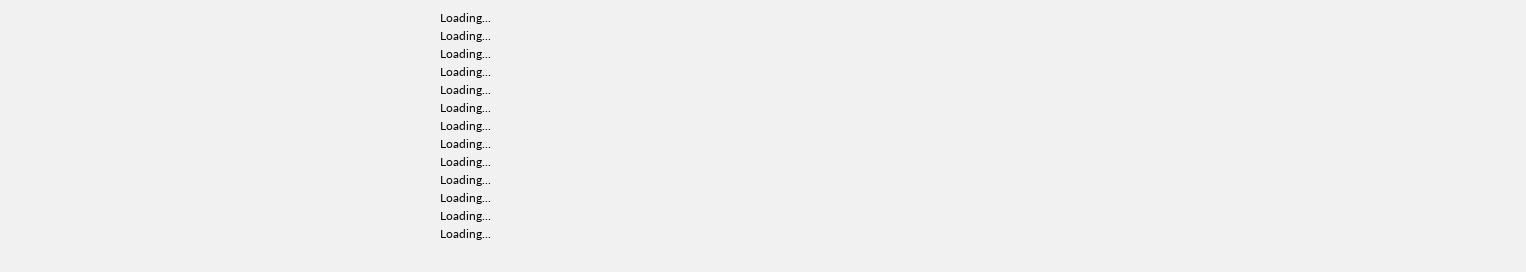Loading...
Loading...
Loading...
Loading...
Loading...
Loading...
Loading...
Loading...
Loading...
Loading...
Loading...
Loading...
Loading...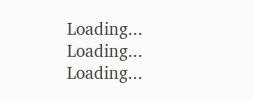Loading...
Loading...
Loading...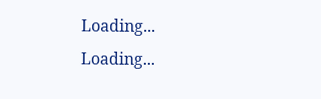Loading...
Loading...